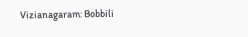Vizianagaram: Bobbili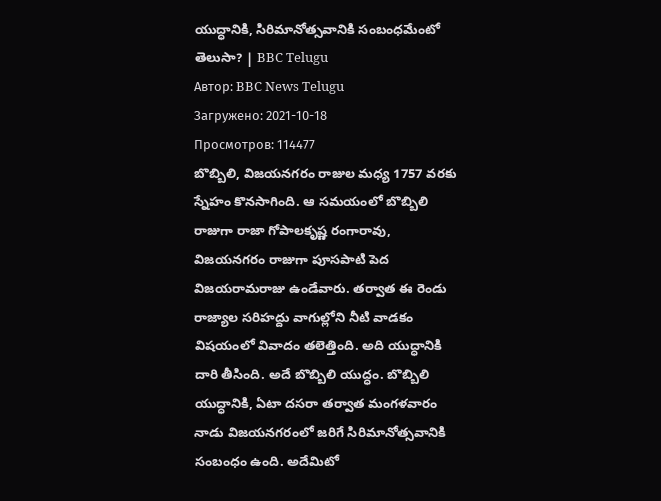యుద్ధానికి, సిరిమానోత్సవానికి సంబంధమేంటో తెలుసా? | BBC Telugu
Автор: BBC News Telugu
Загружено: 2021-10-18
Просмотров: 114477
బొబ్బిలి, విజయనగరం రాజుల మధ్య 1757 వరకు స్నేహం కొనసాగింది. ఆ సమయంలో బొబ్బిలి రాజుగా రాజా గోపాలకృష్ణ రంగారావు, విజయనగరం రాజుగా పూసపాటి పెద విజయరామరాజు ఉండేవారు. తర్వాత ఈ రెండు రాజ్యాల సరిహద్దు వాగుల్లోని నీటి వాడకం విషయంలో వివాదం తలెత్తింది. అది యుద్ధానికి దారి తీసింది. అదే బొబ్బిలి యుద్ధం. బొబ్బిలి యుద్ధానికి, ఏటా దసరా తర్వాత మంగళవారం నాడు విజయనగరంలో జరిగే సిరిమానోత్సవానికి సంబంధం ఉంది. అదేమిటో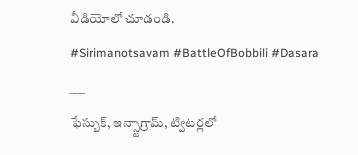వీడియోలో చూడండి.
#Sirimanotsavam #BattleOfBobbili #Dasara
___
ఫేస్బుక్, ఇన్స్టాగ్రామ్, ట్విటర్లలో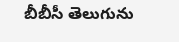బీబీసీ తెలుగును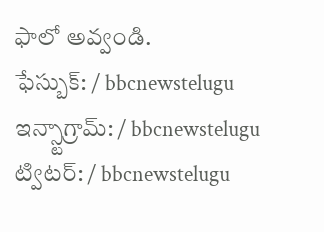ఫాలో అవ్వండి.
ఫేస్బుక్: / bbcnewstelugu
ఇన్స్టాగ్రామ్: / bbcnewstelugu
ట్విటర్: / bbcnewstelugu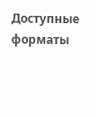Доступные форматы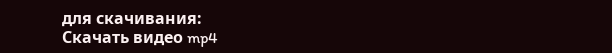для скачивания:
Скачать видео mp4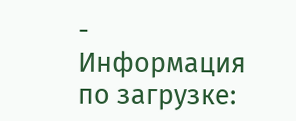-
Информация по загрузке: